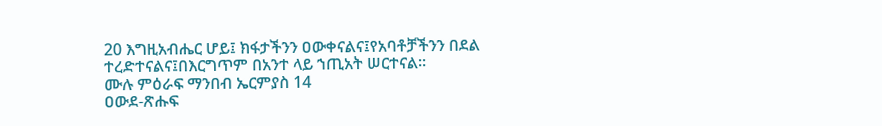20 እግዚአብሔር ሆይ፤ ክፋታችንን ዐውቀናልና፤የአባቶቻችንን በደል ተረድተናልና፤በእርግጥም በአንተ ላይ ኀጢአት ሠርተናል።
ሙሉ ምዕራፍ ማንበብ ኤርምያስ 14
ዐውደ-ጽሑፍ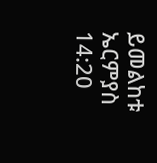ይመልከቱ ኤርምያስ 14:20